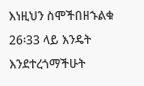እነዚህን ስሞችበዘኁልቁ 26፡33 ላይ እንዴት እንደተረጎማችሁት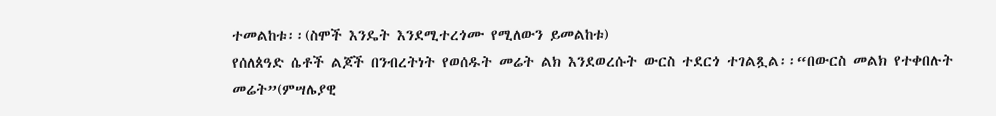ተመልከቱ፡፡(ስሞች እንዴት እንደሚተረጎሙ የሚለውን ይመልከቱ)
የሰለጰዓድ ሴቶች ልጆች በንብረትነት የወሰዱት መሬት ልክ እንደወረሱት ውርስ ተደርጎ ተገልጿል፡፡“በውርስ መልክ የተቀበሉት መሬት”(ምሣሌያዊ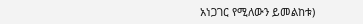አነጋገር የሚለውን ይመልከቱ)